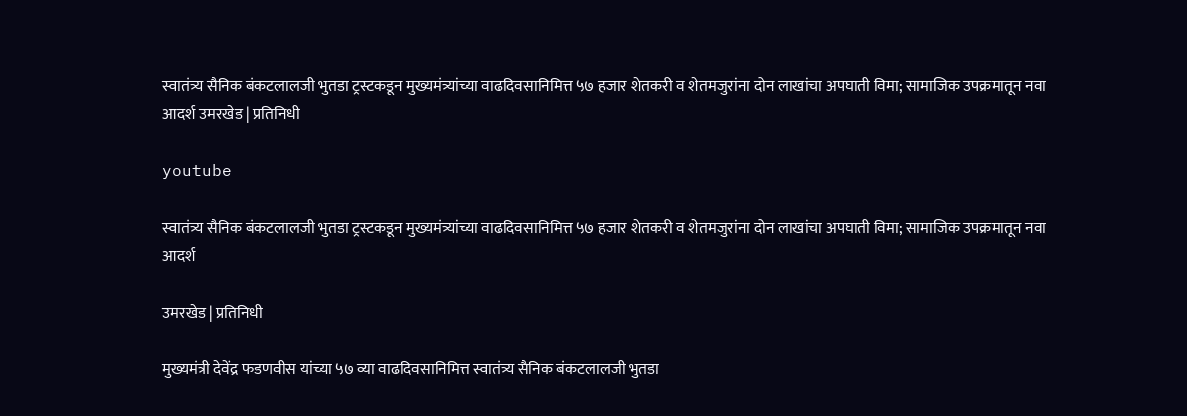स्वातंत्र्य सैनिक बंकटलालजी भुतडा ट्रस्टकडून मुख्यमंत्र्यांच्या वाढदिवसानिमित्त ५७ हजार शेतकरी व शेतमजुरांना दोन लाखांचा अपघाती विमा; सामाजिक उपक्रमातून नवा आदर्श उमरखेड | प्रतिनिधी

youtube

स्वातंत्र्य सैनिक बंकटलालजी भुतडा ट्रस्टकडून मुख्यमंत्र्यांच्या वाढदिवसानिमित्त ५७ हजार शेतकरी व शेतमजुरांना दोन लाखांचा अपघाती विमा; सामाजिक उपक्रमातून नवा आदर्श

उमरखेड | प्रतिनिधी

मुख्यमंत्री देवेंद्र फडणवीस यांच्या ५७ व्या वाढदिवसानिमित्त स्वातंत्र्य सैनिक बंकटलालजी भुतडा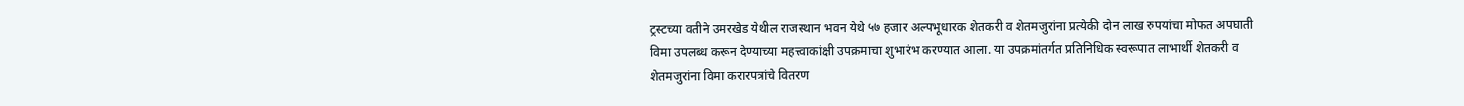ट्रस्टच्या वतीने उमरखेड येथील राजस्थान भवन येथे ५७ हजार अल्पभूधारक शेतकरी व शेतमजुरांना प्रत्येकी दोन लाख रुपयांचा मोफत अपघाती विमा उपलब्ध करून देण्याच्या महत्त्वाकांक्षी उपक्रमाचा शुभारंभ करण्यात आला. या उपक्रमांतर्गत प्रतिनिधिक स्वरूपात लाभार्थी शेतकरी व शेतमजुरांना विमा करारपत्रांचे वितरण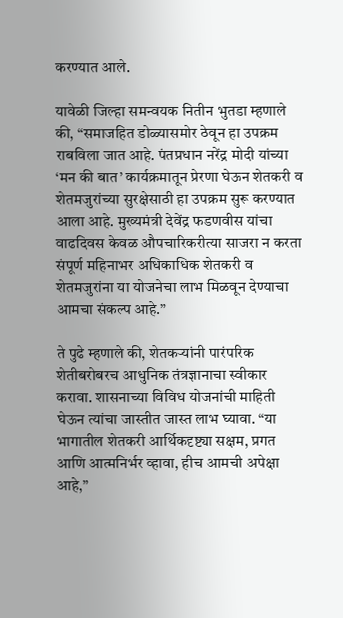करण्यात आले.

यावेळी जिल्हा समन्वयक नितीन भुतडा म्हणाले की, “समाजहित डोळ्यासमोर ठेवून हा उपक्रम राबविला जात आहे. पंतप्रधान नरेंद्र मोदी यांच्या ‘मन की बात’ कार्यक्रमातून प्रेरणा घेऊन शेतकरी व शेतमजुरांच्या सुरक्षेसाठी हा उपक्रम सुरू करण्यात आला आहे. मुख्यमंत्री देवेंद्र फडणवीस यांचा वाढदिवस केवळ औपचारिकरीत्या साजरा न करता संपूर्ण महिनाभर अधिकाधिक शेतकरी व शेतमजुरांना या योजनेचा लाभ मिळवून देण्याचा आमचा संकल्प आहे.”

ते पुढे म्हणाले की, शेतकऱ्यांनी पारंपरिक शेतीबरोबरच आधुनिक तंत्रज्ञानाचा स्वीकार करावा. शासनाच्या विविध योजनांची माहिती घेऊन त्यांचा जास्तीत जास्त लाभ घ्यावा. “या भागातील शेतकरी आर्थिकदृष्ट्या सक्षम, प्रगत आणि आत्मनिर्भर व्हावा, हीच आमची अपेक्षा आहे,”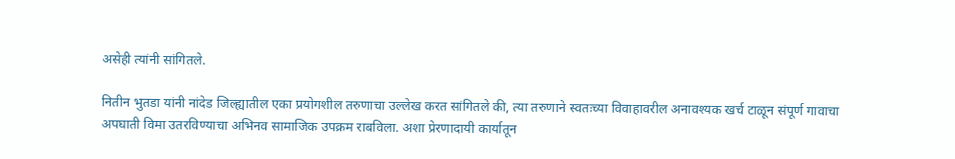असेही त्यांनी सांगितले.

नितीन भुतडा यांनी नांदेड जिल्ह्यातील एका प्रयोगशील तरुणाचा उल्लेख करत सांगितले की, त्या तरुणाने स्वतःच्या विवाहावरील अनावश्यक खर्च टाळून संपूर्ण गावाचा अपघाती विमा उतरविण्याचा अभिनव सामाजिक उपक्रम राबविला. अशा प्रेरणादायी कार्यातून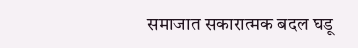समाजात सकारात्मक बदल घडू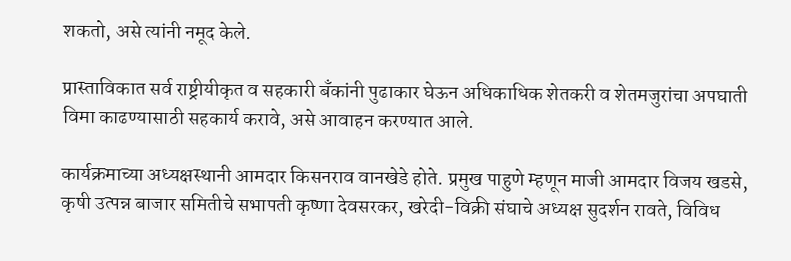शकतो, असे त्यांनी नमूद केले.

प्रास्ताविकात सर्व राष्ट्रीयीकृत व सहकारी बँकांनी पुढाकार घेऊन अधिकाधिक शेतकरी व शेतमजुरांचा अपघाती विमा काढण्यासाठी सहकार्य करावे, असे आवाहन करण्यात आले.

कार्यक्रमाच्या अध्यक्षस्थानी आमदार किसनराव वानखेडे होते. प्रमुख पाहुणे म्हणून माजी आमदार विजय खडसे, कृषी उत्पन्न बाजार समितीचे सभापती कृष्णा देवसरकर, खरेदी-विक्री संघाचे अध्यक्ष सुदर्शन रावते, विविध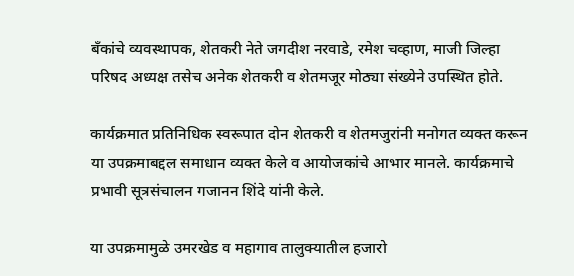बँकांचे व्यवस्थापक, शेतकरी नेते जगदीश नरवाडे, रमेश चव्हाण, माजी जिल्हा परिषद अध्यक्ष तसेच अनेक शेतकरी व शेतमजूर मोठ्या संख्येने उपस्थित होते.

कार्यक्रमात प्रतिनिधिक स्वरूपात दोन शेतकरी व शेतमजुरांनी मनोगत व्यक्त करून या उपक्रमाबद्दल समाधान व्यक्त केले व आयोजकांचे आभार मानले. कार्यक्रमाचे प्रभावी सूत्रसंचालन गजानन शिंदे यांनी केले.

या उपक्रमामुळे उमरखेड व महागाव तालुक्यातील हजारो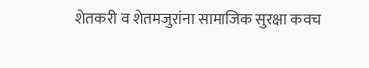शेतकरी व शेतमजुरांना सामाजिक सुरक्षा कवच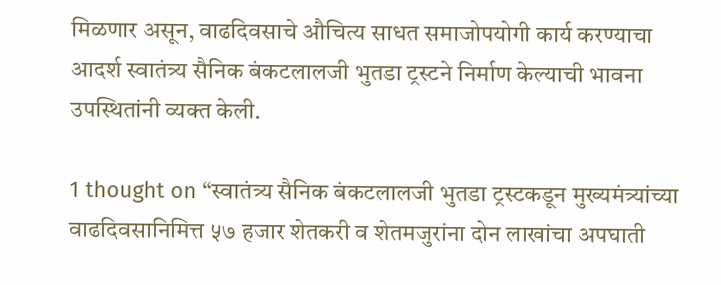मिळणार असून, वाढदिवसाचे औचित्य साधत समाजोपयोगी कार्य करण्याचा आदर्श स्वातंत्र्य सैनिक बंकटलालजी भुतडा ट्रस्टने निर्माण केल्याची भावना उपस्थितांनी व्यक्त केली.

1 thought on “स्वातंत्र्य सैनिक बंकटलालजी भुतडा ट्रस्टकडून मुख्यमंत्र्यांच्या वाढदिवसानिमित्त ५७ हजार शेतकरी व शेतमजुरांना दोन लाखांचा अपघाती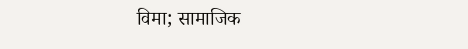विमा; सामाजिक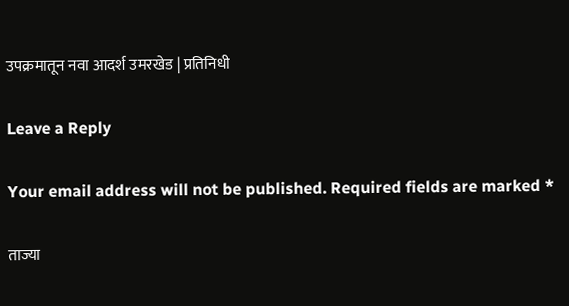उपक्रमातून नवा आदर्श उमरखेड | प्रतिनिधी

Leave a Reply

Your email address will not be published. Required fields are marked *

ताज्या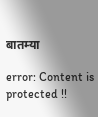बातम्या

error: Content is protected !!